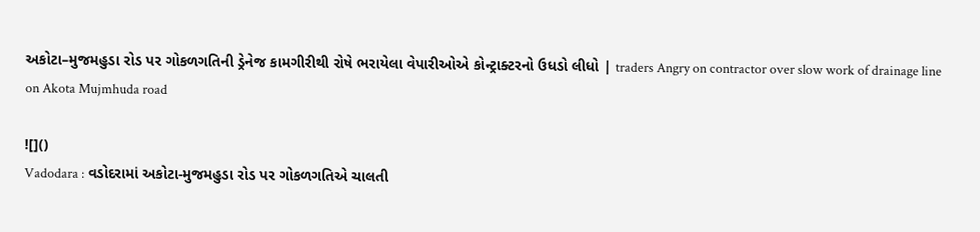અકોટા–મુજમહુડા રોડ પર ગોકળગતિની ડ્રેનેજ કામગીરીથી રોષે ભરાયેલા વેપારીઓએ કોન્ટ્રાક્ટરનો ઉધડો લીધો | traders Angry on contractor over slow work of drainage line on Akota Mujmhuda road

![]()
Vadodara : વડોદરામાં અકોટા-મુજમહુડા રોડ પર ગોકળગતિએ ચાલતી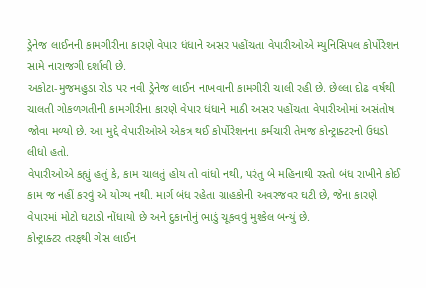ડ્રેનેજ લાઈનની કામગીરીના કારણે વેપાર ધંધાને અસર પહોંચતા વેપારીઓએ મ્યુનિસિપલ કોર્પોરેશન સામે નારાજગી દર્શાવી છે.
અકોટા-મુજમહુડા રોડ પર નવી ડ્રેનેજ લાઈન નાખવાની કામગીરી ચાલી રહી છે. છેલ્લા દોઢ વર્ષથી ચાલતી ગોકળગતીની કામગીરીના કારણે વેપાર ધંધાને માઠી અસર પહોંચતા વેપારીઓમાં અસંતોષ જોવા મળ્યો છે. આ મુદ્દે વેપારીઓએ એકત્ર થઈ કોર્પોરેશનના કર્મચારી તેમજ કોન્ટ્રાક્ટરનો ઉધડો લીધો હતો.
વેપારીઓએ કહ્યું હતું કે, કામ ચાલતું હોય તો વાંધો નથી, પરંતુ બે મહિનાથી રસ્તો બંધ રાખીને કોઈ કામ જ નહીં કરવું એ યોગ્ય નથી. માર્ગ બંધ રહેતા ગ્રાહકોની અવરજવર ઘટી છે, જેના કારણે વેપારમાં મોટો ઘટાડો નોંધાયો છે અને દુકાનોનું ભાડું ચૂકવવું મુશ્કેલ બન્યું છે.
કોન્ટ્રાક્ટર તરફથી ગેસ લાઈન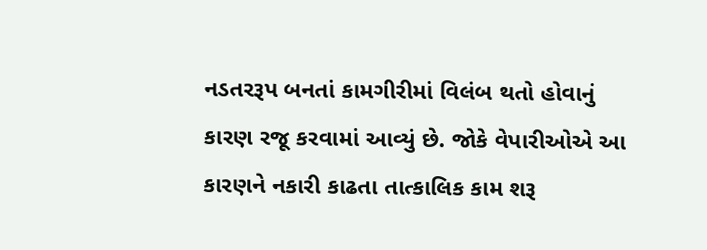નડતરરૂપ બનતાં કામગીરીમાં વિલંબ થતો હોવાનું કારણ રજૂ કરવામાં આવ્યું છે. જોકે વેપારીઓએ આ કારણને નકારી કાઢતા તાત્કાલિક કામ શરૂ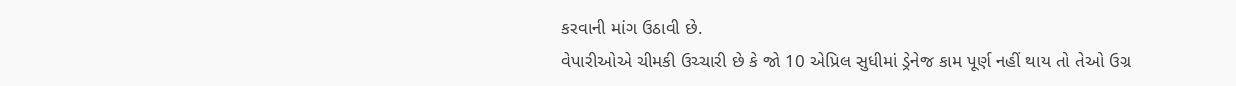કરવાની માંગ ઉઠાવી છે.
વેપારીઓએ ચીમકી ઉચ્ચારી છે કે જો 10 એપ્રિલ સુધીમાં ડ્રેનેજ કામ પૂર્ણ નહીં થાય તો તેઓ ઉગ્ર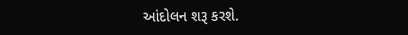આંદોલન શરૂ કરશે.